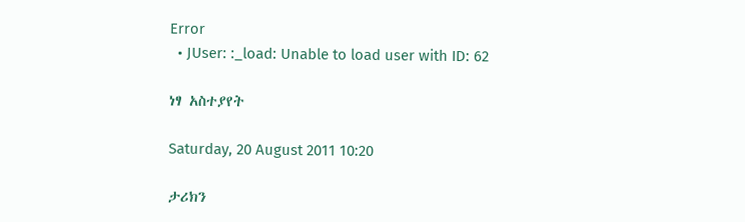Error
  • JUser: :_load: Unable to load user with ID: 62

ነፃ አስተያየት

Saturday, 20 August 2011 10:20

ታሪክን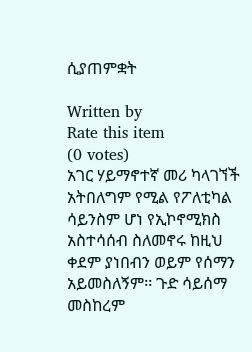ሲያጠምቋት

Written by
Rate this item
(0 votes)
አገር ሃይማኖተኛ መሪ ካላገኘች አትበለግም የሚል የፖለቲካል ሳይንስም ሆነ የኢኮኖሚክስ አስተሳሰብ ስለመኖሩ ከዚህ ቀደም ያነበብን ወይም የሰማን አይመስለኝም፡፡ ጉድ ሳይሰማ መስከረም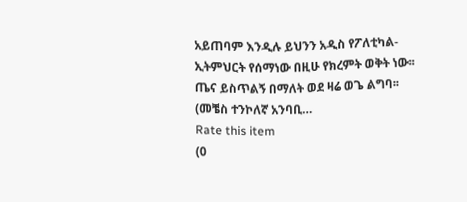አይጠባም እንዲሉ ይህንን አዲስ የፖለቲካል-ኢትምህርት የሰማነው በዚሁ የክረምት ወቅት ነው፡፡ጤና ይስጥልኝ በማለት ወደ ዛሬ ወጌ ልግባ፡፡ (መቼስ ተንኮለኛ አንባቢ…
Rate this item
(0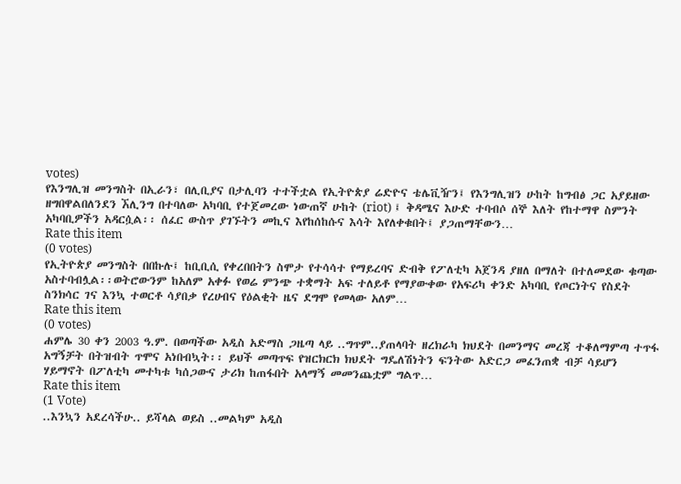votes)
የእንግሊዝ መንግስት በኢራን፣ በሊቢያና በታሊባን ተተችቷል የኢትዮጵያ ሬድዮና ቴሌቪዥን፤ የእንግሊዝን ሁከት ከግብፅ ጋር አያይዘው ዘግበዋልበለንደን ኧሊንግ በተባለው አካባቢ የተጀመረው ነውጠኛ ሁከት (riot) ፤ ቅዳሜና እሁድ ተባብሶ ሰኞ እለት የከተማዋ ስምንት አካባቢዎችን አዳርሷል፡፡ ሰፈር ውስጥ ያገኙትን መኪና እየከሰከሱና እሳት እየለቀቁበት፤ ያጋጠማቸውን…
Rate this item
(0 votes)
የኢትዮጵያ መንግስት በበኩሉ፤ ከቢቢሲ የቀረበበትን ስሞታ የተሳሳተ የማይረባና ድብቅ የፖለቲካ አጀንዳ ያዘለ በማለት በተለመደው ቁጣው አስተባብሏል፡፡ወትሮውንም ከአለም አቀፉ የወሬ ምንጭ ተቋማት አፍ ተለይቶ የማያውቀው የአፍሪካ ቀንድ አካባቢ የጦርነትና የስደት ስንክሳር ገና እንኳ ተወርቶ ሳያበቃ የረሀብና የዕልቂት ዜና ደግሞ የመላው አለም…
Rate this item
(0 votes)
ሐምሌ 30 ቀን 2003 ዓ.ም. በወጣችው አዲስ አድማስ ጋዜጣ ላይ ..ግጥም..ያጠላባት ዘረክራካ ክህደት በመንማና መረጃ ተቆለማምጣ ተጥፋ አግኝቻት በትዝብት ጥሞና አነበብኳት፡፡ ይህች መጣጥፍ የዝርክርክ ክህደት ግዴለሽነትን ፍንትው አድርጋ መፈንጠቋ ብቻ ሳይሆን ሃይማኖት በፖለቲካ መተካቱ ካሰጋውና ታሪክ ከጠፋበት አላማኝ መመንጨቷም ግልጥ…
Rate this item
(1 Vote)
..እንኳን አደረሳችሁ.. ይሻላል ወይስ ..መልካም አዲስ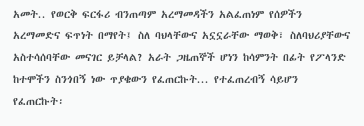አመት.. የወርቅ ፍርፋሪ ብንጠጣም አረማመዳችን አልፈጠነም የሰዎችን አረማመድና ፍጥነት በማየት፤ ስለ ባህላቸውና አኗኗራቸው ማወቅ፣ ስለባህሪያቸውና አስተሳሰባቸው መናገር ይቻላል? አራት ጋዜጠኞች ሆነን ከሳምንት በፊት የፖላንድ ከተሞችን ስንጎበኝ ነው ጥያቄውን የፈጠርኩት... የተፈጠረብኝ ሳይሆን የፈጠርኩት፡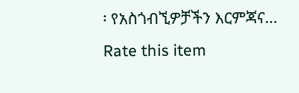፡ የአስጎብኚዎቻችን እርምጃና…
Rate this item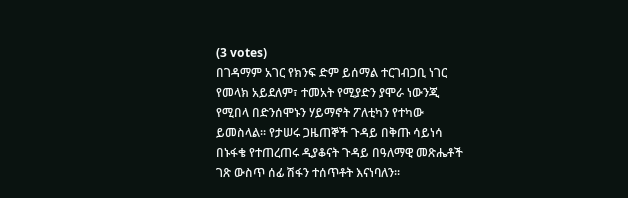(3 votes)
በገዳማም አገር የክንፍ ድም ይሰማል ተርገብጋቢ ነገር የመላክ አይደለም፣ ተመአት የሚያድን ያሞራ ነውንጂ የሚበላ በድንሰሞኑን ሃይማኖት ፖለቲካን የተካው ይመስላል፡፡ የታሠሩ ጋዜጠኞች ጉዳይ በቅጡ ሳይነሳ በኑፋቄ የተጠረጠሩ ዲያቆናት ጉዳይ በዓለማዊ መጽሔቶች ገጽ ውስጥ ሰፊ ሽፋን ተሰጥቶት እናነባለን፡፡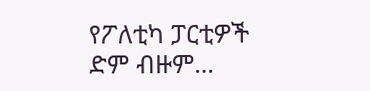የፖለቲካ ፓርቲዎች ድም ብዙም…